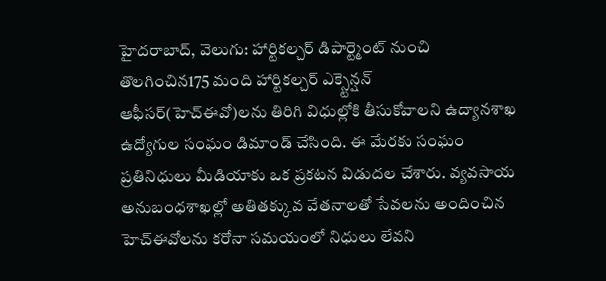హైదరాబాద్, వెలుగు: హార్టికల్చర్ డిపార్ట్మెంట్ నుంచి తొలగించిన175 మంది హార్టికల్చర్ ఎక్స్టెన్షన్ ఆఫీసర్(హెచ్ఈవో)లను తిరిగి విధుల్లోకి తీసుకోవాలని ఉద్యానశాఖ ఉద్యోగుల సంఘం డిమాండ్ చేసింది. ఈ మేరకు సంఘం ప్రతినిధులు మీడియాకు ఒక ప్రకటన విడుదల చేశారు. వ్యవసాయ అనుబంధశాఖల్లో అతితక్కువ వేతనాలతో సేవలను అందించిన హెచ్ఈవోలను కరోనా సమయంలో నిధులు లేవని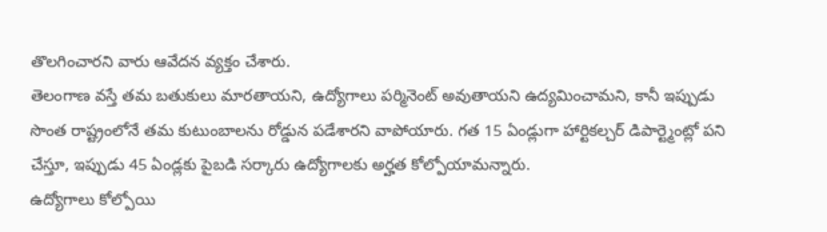తొలగించారని వారు ఆవేదన వ్యక్తం చేశారు.
తెలంగాణ వస్తే తమ బతుకులు మారతాయని, ఉద్యోగాలు పర్మినెంట్ అవుతాయని ఉద్యమించామని, కానీ ఇప్పుడు సొంత రాష్ట్రంలోనే తమ కుటుంబాలను రోడ్డున పడేశారని వాపోయారు. గత 15 ఏండ్లుగా హార్టికల్చర్ డిపార్ట్మెంట్లో పని చేస్తూ, ఇప్పుడు 45 ఏండ్లకు పైబడి సర్కారు ఉద్యోగాలకు అర్హత కోల్పోయామన్నారు.
ఉద్యోగాలు కోల్పోయి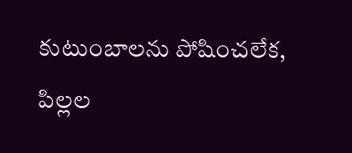కుటుంబాలను పోషించలేక, పిల్లల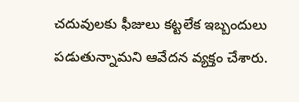చదువులకు ఫీజులు కట్టలేక ఇబ్బందులు పడుతున్నామని ఆవేదన వ్యక్తం చేశారు.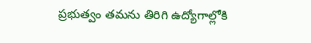ప్రభుత్వం తమను తిరిగి ఉద్యోగాల్లోకి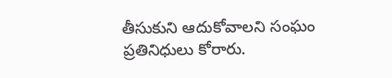తీసుకుని ఆదుకోవాలని సంఘం ప్రతినిధులు కోరారు.